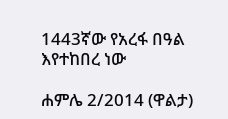1443ኛው የአረፋ በዓል እየተከበረ ነው

ሐምሌ 2/2014 (ዋልታ)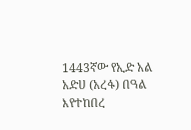1443ኛው የኢድ አል አድሀ (አረፋ) በዓል እየተከበረ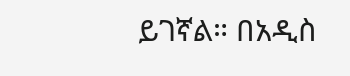ይገኛል። በአዲስ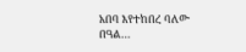አበባ እየተከበረ ባለው በዓል…